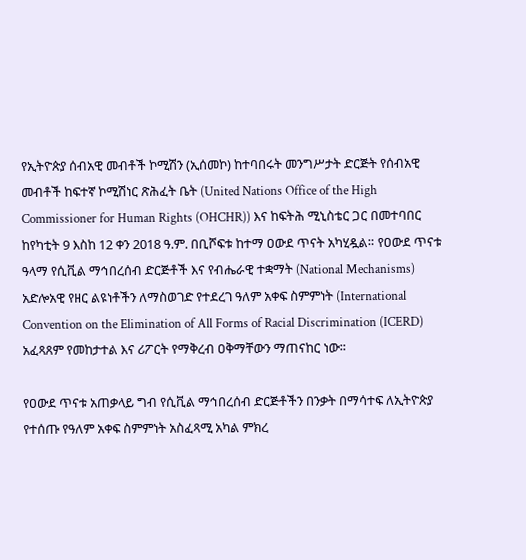የኢትዮጵያ ሰብአዊ መብቶች ኮሚሽን (ኢሰመኮ) ከተባበሩት መንግሥታት ድርጅት የሰብአዊ መብቶች ከፍተኛ ኮሚሽነር ጽሕፈት ቤት (United Nations Office of the High Commissioner for Human Rights (OHCHR)) እና ከፍትሕ ሚኒስቴር ጋር በመተባበር ከየካቲት 9 እስከ 12 ቀን 2018 ዓ.ም. በቢሾፍቱ ከተማ ዐውደ ጥናት አካሂዷል። የዐውደ ጥናቱ ዓላማ የሲቪል ማኅበረሰብ ድርጅቶች እና የብሔራዊ ተቋማት (National Mechanisms) አድሎአዊ የዘር ልዩነቶችን ለማስወገድ የተደረገ ዓለም አቀፍ ስምምነት (International Convention on the Elimination of All Forms of Racial Discrimination (ICERD) አፈጻጸም የመከታተል እና ሪፖርት የማቅረብ ዐቅማቸውን ማጠናከር ነው፡፡

የዐውደ ጥናቱ አጠቃላይ ግብ የሲቪል ማኅበረሰብ ድርጅቶችን በንቃት በማሳተፍ ለኢትዮጵያ የተሰጡ የዓለም አቀፍ ስምምነት አስፈጻሚ አካል ምክረ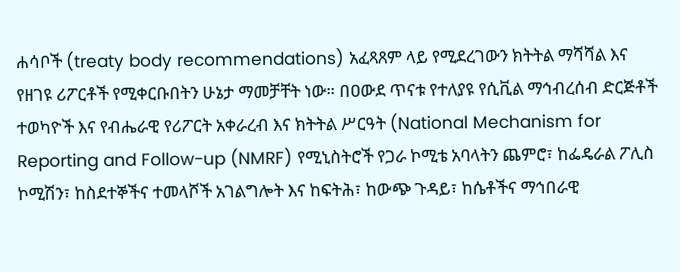ሐሳቦች (treaty body recommendations) አፈጻጸም ላይ የሚደረገውን ክትትል ማሻሻል እና የዘገዩ ሪፖርቶች የሚቀርቡበትን ሁኔታ ማመቻቸት ነው። በዐውደ ጥናቱ የተለያዩ የሲቪል ማኅብረሰብ ድርጅቶች ተወካዮች እና የብሔራዊ የሪፖርት አቀራረብ እና ክትትል ሥርዓት (National Mechanism for Reporting and Follow-up (NMRF) የሚኒስትሮች የጋራ ኮሚቴ አባላትን ጨምሮ፣ ከፌዴራል ፖሊስ ኮሚሽን፣ ከስደተኞችና ተመላሾች አገልግሎት እና ከፍትሕ፣ ከውጭ ጉዳይ፣ ከሴቶችና ማኅበራዊ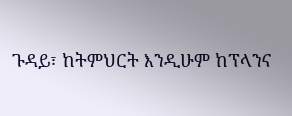ጉዳይ፣ ከትምህርት እንዲሁም ከፕላንና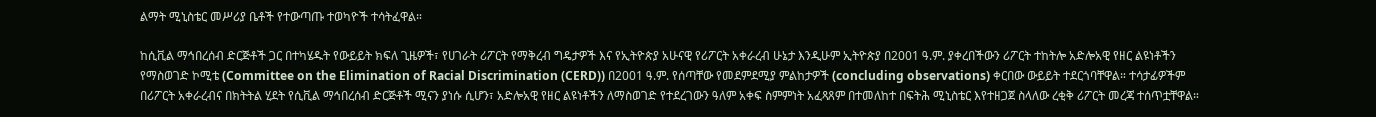ልማት ሚኒስቴር መሥሪያ ቤቶች የተውጣጡ ተወካዮች ተሳትፈዋል።

ከሲቪል ማኅበረሰብ ድርጅቶች ጋር በተካሄዱት የውይይት ክፍለ ጊዜዎች፣ የሀገራት ሪፖርት የማቅረብ ግዴታዎች እና የኢትዮጵያ አሁናዊ የሪፖርት አቀራረብ ሁኔታ እንዲሁም ኢትዮጵያ በ2001 ዓ.ም. ያቀረበችውን ሪፖርት ተከትሎ አድሎአዊ የዘር ልዩነቶችን የማስወገድ ኮሚቴ (Committee on the Elimination of Racial Discrimination (CERD)) በ2001 ዓ.ም. የሰጣቸው የመደምደሚያ ምልከታዎች (concluding observations) ቀርበው ውይይት ተደርጎባቸዋል። ተሳታፊዎችም በሪፖርት አቀራረብና በክትትል ሂደት የሲቪል ማኅበረሰብ ድርጅቶች ሚናን ያነሱ ሲሆን፣ አድሎአዊ የዘር ልዩነቶችን ለማስወገድ የተደረገውን ዓለም አቀፍ ስምምነት አፈጻጸም በተመለከተ በፍትሕ ሚኒስቴር እየተዘጋጀ ስላለው ረቂቅ ሪፖርት መረጃ ተሰጥቷቸዋል።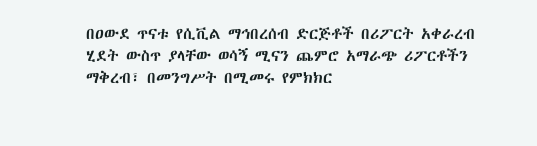በዐውደ ጥናቱ የሲቪል ማኅበረሰብ ድርጅቶች በሪፖርት አቀራረብ ሂደት ውስጥ ያላቸው ወሳኝ ሚናን ጨምሮ አማራጭ ሪፖርቶችን ማቅረብ፣ በመንግሥት በሚመሩ የምክክር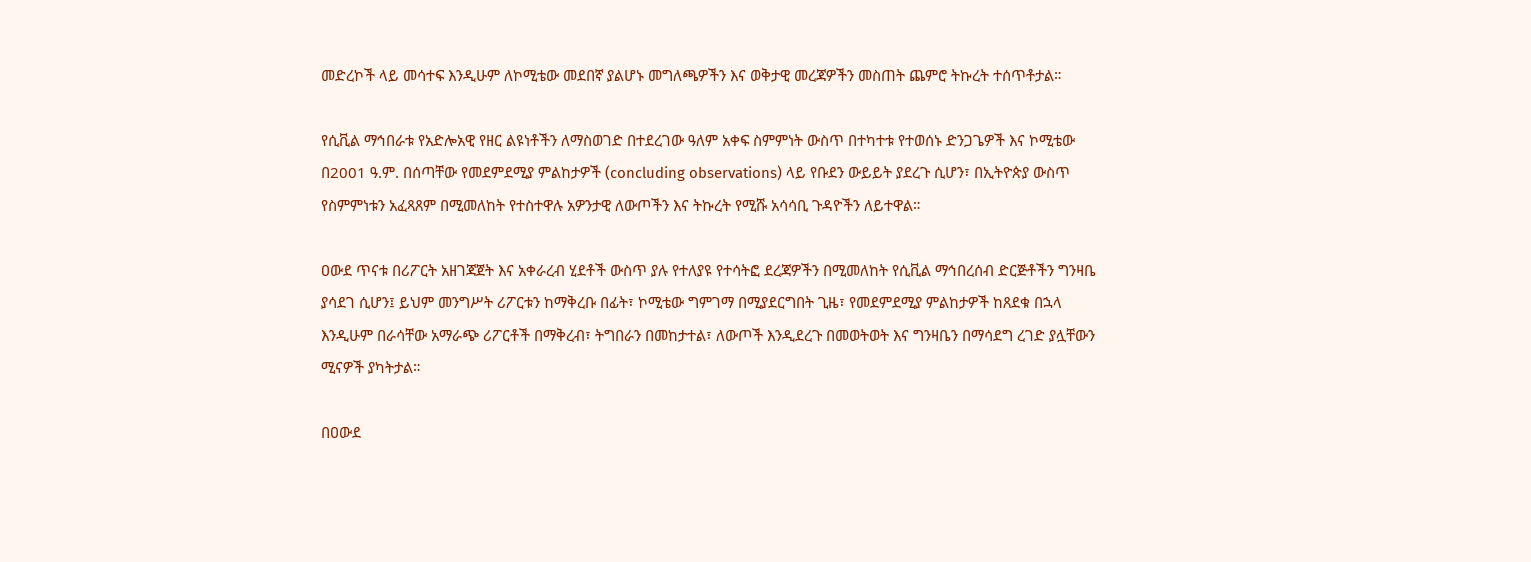መድረኮች ላይ መሳተፍ እንዲሁም ለኮሚቴው መደበኛ ያልሆኑ መግለጫዎችን እና ወቅታዊ መረጃዎችን መስጠት ጨምሮ ትኩረት ተሰጥቶታል።

የሲቪል ማኅበራቱ የአድሎአዊ የዘር ልዩነቶችን ለማስወገድ በተደረገው ዓለም አቀፍ ስምምነት ውስጥ በተካተቱ የተወሰኑ ድንጋጌዎች እና ኮሚቴው በ2001 ዓ.ም. በሰጣቸው የመደምደሚያ ምልከታዎች (concluding observations) ላይ የቡደን ውይይት ያደረጉ ሲሆን፣ በኢትዮጵያ ውስጥ የስምምነቱን አፈጻጸም በሚመለከት የተስተዋሉ አዎንታዊ ለውጦችን እና ትኩረት የሚሹ አሳሳቢ ጉዳዮችን ለይተዋል።

ዐውደ ጥናቱ በሪፖርት አዘገጃጀት እና አቀራረብ ሂደቶች ውስጥ ያሉ የተለያዩ የተሳትፎ ደረጃዎችን በሚመለከት የሲቪል ማኅበረሰብ ድርጅቶችን ግንዛቤ ያሳደገ ሲሆን፤ ይህም መንግሥት ሪፖርቱን ከማቅረቡ በፊት፣ ኮሚቴው ግምገማ በሚያደርግበት ጊዜ፣ የመደምደሚያ ምልከታዎች ከጸደቁ በኋላ እንዲሁም በራሳቸው አማራጭ ሪፖርቶች በማቅረብ፣ ትግበራን በመከታተል፣ ለውጦች እንዲደረጉ በመወትወት እና ግንዛቤን በማሳደግ ረገድ ያሏቸውን ሚናዎች ያካትታል።

በዐውደ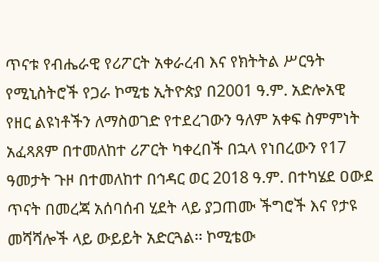ጥናቱ የብሔራዊ የሪፖርት አቀራረብ እና የክትትል ሥርዓት የሚኒስትሮች የጋራ ኮሚቴ ኢትዮጵያ በ2001 ዓ.ም. አድሎአዊ የዘር ልዩነቶችን ለማስወገድ የተደረገውን ዓለም አቀፍ ስምምነት አፈጻጸም በተመለከተ ሪፖርት ካቀረበች በኋላ የነበረውን የ17 ዓመታት ጉዞ በተመለከተ በኅዳር ወር 2018 ዓ.ም. በተካሄደ ዐውደ ጥናት በመረጃ አሰባሰብ ሂደት ላይ ያጋጠሙ ችግሮች እና የታዩ መሻሻሎች ላይ ውይይት አድርጓል፡፡ ኮሚቴው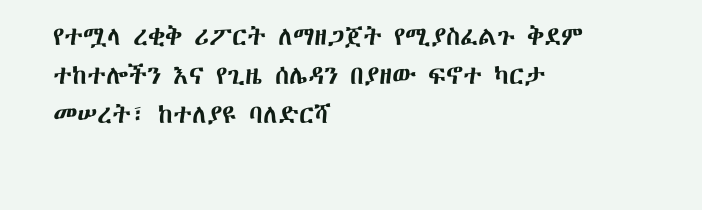የተሟላ ረቂቅ ሪፖርት ለማዘጋጀት የሚያስፈልጉ ቅደም ተከተሎችን እና የጊዜ ሰሌዳን በያዘው ፍኖተ ካርታ መሠረት፣ ከተለያዩ ባለድርሻ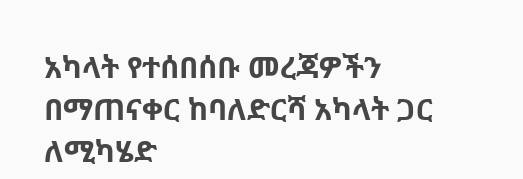አካላት የተሰበሰቡ መረጃዎችን በማጠናቀር ከባለድርሻ አካላት ጋር ለሚካሄድ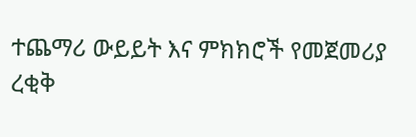ተጨማሪ ውይይት እና ምክክሮች የመጀመሪያ ረቂቅ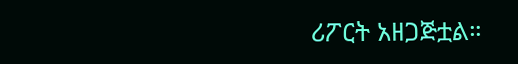ሪፖርት አዘጋጅቷል።